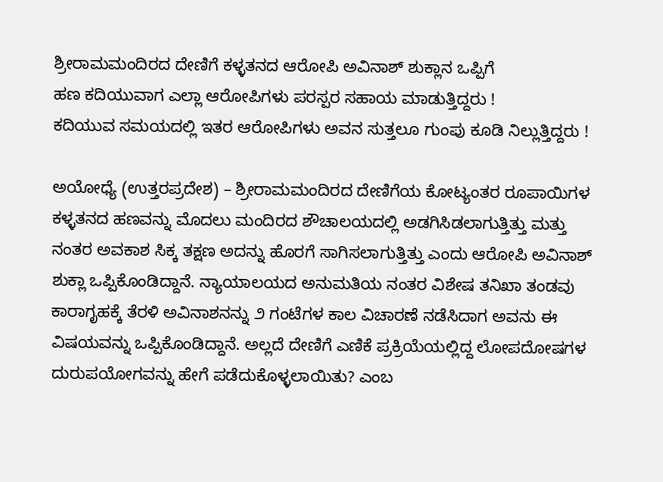ಶ್ರೀರಾಮಮಂದಿರದ ದೇಣಿಗೆ ಕಳ್ಳತನದ ಆರೋಪಿ ಅವಿನಾಶ್ ಶುಕ್ಲಾನ ಒಪ್ಪಿಗೆ
ಹಣ ಕದಿಯುವಾಗ ಎಲ್ಲಾ ಆರೋಪಿಗಳು ಪರಸ್ಪರ ಸಹಾಯ ಮಾಡುತ್ತಿದ್ದರು !
ಕದಿಯುವ ಸಮಯದಲ್ಲಿ ಇತರ ಆರೋಪಿಗಳು ಅವನ ಸುತ್ತಲೂ ಗುಂಪು ಕೂಡಿ ನಿಲ್ಲುತ್ತಿದ್ದರು !

ಅಯೋಧ್ಯೆ (ಉತ್ತರಪ್ರದೇಶ) – ಶ್ರೀರಾಮಮಂದಿರದ ದೇಣಿಗೆಯ ಕೋಟ್ಯಂತರ ರೂಪಾಯಿಗಳ ಕಳ್ಳತನದ ಹಣವನ್ನು ಮೊದಲು ಮಂದಿರದ ಶೌಚಾಲಯದಲ್ಲಿ ಅಡಗಿಸಿಡಲಾಗುತ್ತಿತ್ತು ಮತ್ತು ನಂತರ ಅವಕಾಶ ಸಿಕ್ಕ ತಕ್ಷಣ ಅದನ್ನು ಹೊರಗೆ ಸಾಗಿಸಲಾಗುತ್ತಿತ್ತು ಎಂದು ಆರೋಪಿ ಅವಿನಾಶ್ ಶುಕ್ಲಾ ಒಪ್ಪಿಕೊಂಡಿದ್ದಾನೆ. ನ್ಯಾಯಾಲಯದ ಅನುಮತಿಯ ನಂತರ ವಿಶೇಷ ತನಿಖಾ ತಂಡವು ಕಾರಾಗೃಹಕ್ಕೆ ತೆರಳಿ ಅವಿನಾಶನನ್ನು ೨ ಗಂಟೆಗಳ ಕಾಲ ವಿಚಾರಣೆ ನಡೆಸಿದಾಗ ಅವನು ಈ ವಿಷಯವನ್ನು ಒಪ್ಪಿಕೊಂಡಿದ್ದಾನೆ. ಅಲ್ಲದೆ ದೇಣಿಗೆ ಎಣಿಕೆ ಪ್ರಕ್ರಿಯೆಯಲ್ಲಿದ್ದ ಲೋಪದೋಷಗಳ ದುರುಪಯೋಗವನ್ನು ಹೇಗೆ ಪಡೆದುಕೊಳ್ಳಲಾಯಿತು? ಎಂಬ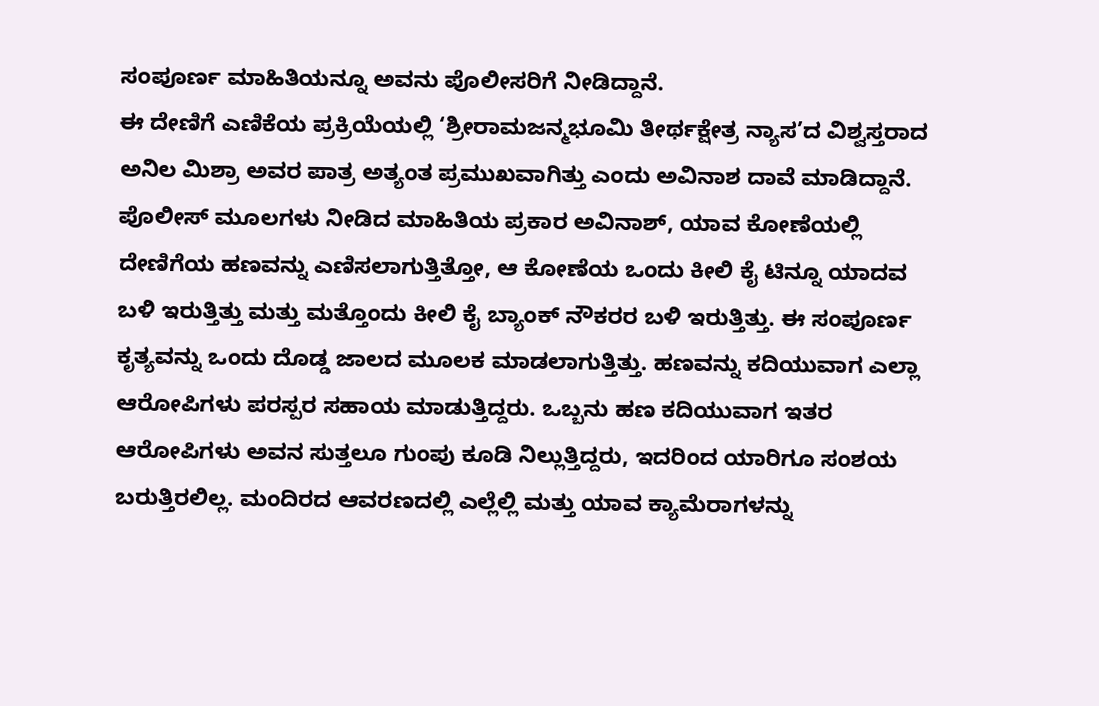ಸಂಪೂರ್ಣ ಮಾಹಿತಿಯನ್ನೂ ಅವನು ಪೊಲೀಸರಿಗೆ ನೀಡಿದ್ದಾನೆ.
ಈ ದೇಣಿಗೆ ಎಣಿಕೆಯ ಪ್ರಕ್ರಿಯೆಯಲ್ಲಿ ‘ಶ್ರೀರಾಮಜನ್ಮಭೂಮಿ ತೀರ್ಥಕ್ಷೇತ್ರ ನ್ಯಾಸ’ದ ವಿಶ್ವಸ್ತರಾದ ಅನಿಲ ಮಿಶ್ರಾ ಅವರ ಪಾತ್ರ ಅತ್ಯಂತ ಪ್ರಮುಖವಾಗಿತ್ತು ಎಂದು ಅವಿನಾಶ ದಾವೆ ಮಾಡಿದ್ದಾನೆ.
ಪೊಲೀಸ್ ಮೂಲಗಳು ನೀಡಿದ ಮಾಹಿತಿಯ ಪ್ರಕಾರ ಅವಿನಾಶ್, ಯಾವ ಕೋಣೆಯಲ್ಲಿ ದೇಣಿಗೆಯ ಹಣವನ್ನು ಎಣಿಸಲಾಗುತ್ತಿತ್ತೋ, ಆ ಕೋಣೆಯ ಒಂದು ಕೀಲಿ ಕೈ ಟಿನ್ನೂ ಯಾದವ ಬಳಿ ಇರುತ್ತಿತ್ತು ಮತ್ತು ಮತ್ತೊಂದು ಕೀಲಿ ಕೈ ಬ್ಯಾಂಕ್ ನೌಕರರ ಬಳಿ ಇರುತ್ತಿತ್ತು. ಈ ಸಂಪೂರ್ಣ ಕೃತ್ಯವನ್ನು ಒಂದು ದೊಡ್ಡ ಜಾಲದ ಮೂಲಕ ಮಾಡಲಾಗುತ್ತಿತ್ತು. ಹಣವನ್ನು ಕದಿಯುವಾಗ ಎಲ್ಲಾ ಆರೋಪಿಗಳು ಪರಸ್ಪರ ಸಹಾಯ ಮಾಡುತ್ತಿದ್ದರು. ಒಬ್ಬನು ಹಣ ಕದಿಯುವಾಗ ಇತರ ಆರೋಪಿಗಳು ಅವನ ಸುತ್ತಲೂ ಗುಂಪು ಕೂಡಿ ನಿಲ್ಲುತ್ತಿದ್ದರು, ಇದರಿಂದ ಯಾರಿಗೂ ಸಂಶಯ ಬರುತ್ತಿರಲಿಲ್ಲ. ಮಂದಿರದ ಆವರಣದಲ್ಲಿ ಎಲ್ಲೆಲ್ಲಿ ಮತ್ತು ಯಾವ ಕ್ಯಾಮೆರಾಗಳನ್ನು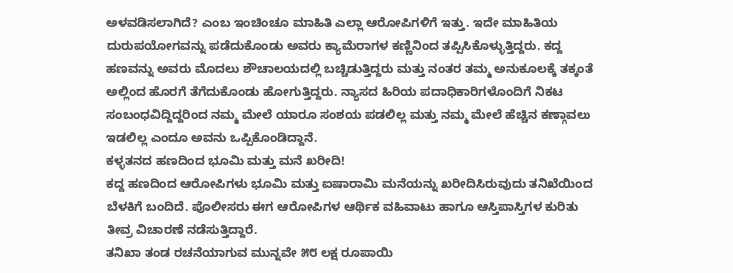ಅಳವಡಿಸಲಾಗಿದೆ? ಎಂಬ ಇಂಚಿಂಚೂ ಮಾಹಿತಿ ಎಲ್ಲಾ ಆರೋಪಿಗಳಿಗೆ ಇತ್ತು. ಇದೇ ಮಾಹಿತಿಯ ದುರುಪಯೋಗವನ್ನು ಪಡೆದುಕೊಂಡು ಅವರು ಕ್ಯಾಮೆರಾಗಳ ಕಣ್ಣಿನಿಂದ ತಪ್ಪಿಸಿಕೊಳ್ಳುತ್ತಿದ್ದರು. ಕದ್ದ ಹಣವನ್ನು ಅವರು ಮೊದಲು ಶೌಚಾಲಯದಲ್ಲಿ ಬಚ್ಚಿಡುತ್ತಿದ್ದರು ಮತ್ತು ನಂತರ ತಮ್ಮ ಅನುಕೂಲಕ್ಕೆ ತಕ್ಕಂತೆ ಅಲ್ಲಿಂದ ಹೊರಗೆ ತೆಗೆದುಕೊಂಡು ಹೋಗುತ್ತಿದ್ದರು. ನ್ಯಾಸದ ಹಿರಿಯ ಪದಾಧಿಕಾರಿಗಳೊಂದಿಗೆ ನಿಕಟ ಸಂಬಂಧವಿದ್ದಿದ್ದರಿಂದ ನಮ್ಮ ಮೇಲೆ ಯಾರೂ ಸಂಶಯ ಪಡಲಿಲ್ಲ ಮತ್ತು ನಮ್ಮ ಮೇಲೆ ಹೆಚ್ಚಿನ ಕಣ್ಗಾವಲು ಇಡಲಿಲ್ಲ ಎಂದೂ ಅವನು ಒಪ್ಪಿಕೊಂಡಿದ್ದಾನೆ.
ಕಳ್ಳತನದ ಹಣದಿಂದ ಭೂಮಿ ಮತ್ತು ಮನೆ ಖರೀದಿ!
ಕದ್ದ ಹಣದಿಂದ ಆರೋಪಿಗಳು ಭೂಮಿ ಮತ್ತು ಐಷಾರಾಮಿ ಮನೆಯನ್ನು ಖರೀದಿಸಿರುವುದು ತನಿಖೆಯಿಂದ ಬೆಳಕಿಗೆ ಬಂದಿದೆ. ಪೊಲೀಸರು ಈಗ ಆರೋಪಿಗಳ ಆರ್ಥಿಕ ವಹಿವಾಟು ಹಾಗೂ ಆಸ್ತಿಪಾಸ್ತಿಗಳ ಕುರಿತು ತೀವ್ರ ವಿಚಾರಣೆ ನಡೆಸುತ್ತಿದ್ದಾರೆ.
ತನಿಖಾ ತಂಡ ರಚನೆಯಾಗುವ ಮುನ್ನವೇ ೫೮ ಲಕ್ಷ ರೂಪಾಯಿ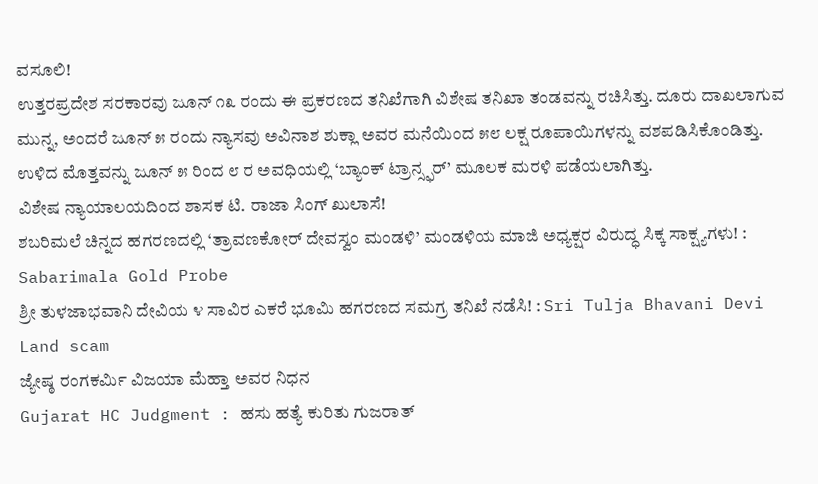ವಸೂಲಿ!
ಉತ್ತರಪ್ರದೇಶ ಸರಕಾರವು ಜೂನ್ ೧೩ ರಂದು ಈ ಪ್ರಕರಣದ ತನಿಖೆಗಾಗಿ ವಿಶೇಷ ತನಿಖಾ ತಂಡವನ್ನು ರಚಿಸಿತ್ತು. ದೂರು ದಾಖಲಾಗುವ ಮುನ್ನ, ಅಂದರೆ ಜೂನ್ ೫ ರಂದು ನ್ಯಾಸವು ಅವಿನಾಶ ಶುಕ್ಲಾ ಅವರ ಮನೆಯಿಂದ ೫೮ ಲಕ್ಷ ರೂಪಾಯಿಗಳನ್ನು ವಶಪಡಿಸಿಕೊಂಡಿತ್ತು. ಉಳಿದ ಮೊತ್ತವನ್ನು ಜೂನ್ ೫ ರಿಂದ ೮ ರ ಅವಧಿಯಲ್ಲಿ ‘ಬ್ಯಾಂಕ್ ಟ್ರಾನ್ಸ್ಫರ್’ ಮೂಲಕ ಮರಳಿ ಪಡೆಯಲಾಗಿತ್ತು.
ವಿಶೇಷ ನ್ಯಾಯಾಲಯದಿಂದ ಶಾಸಕ ಟಿ. ರಾಜಾ ಸಿಂಗ್ ಖುಲಾಸೆ!
ಶಬರಿಮಲೆ ಚಿನ್ನದ ಹಗರಣದಲ್ಲಿ ‘ತ್ರಾವಣಕೋರ್ ದೇವಸ್ವಂ ಮಂಡಳಿ’ ಮಂಡಳಿಯ ಮಾಜಿ ಅಧ್ಯಕ್ಷರ ವಿರುದ್ಧ ಸಿಕ್ಕ ಸಾಕ್ಷ್ಯಗಳು! : Sabarimala Gold Probe
ಶ್ರೀ ತುಳಜಾಭವಾನಿ ದೇವಿಯ ೪ ಸಾವಿರ ಎಕರೆ ಭೂಮಿ ಹಗರಣದ ಸಮಗ್ರ ತನಿಖೆ ನಡೆಸಿ! : Sri Tulja Bhavani Devi Land scam
ಜ್ಯೇಷ್ಠ ರಂಗಕರ್ಮಿ ವಿಜಯಾ ಮೆಹ್ತಾ ಅವರ ನಿಧನ
Gujarat HC Judgment : ಹಸು ಹತ್ಯೆ ಕುರಿತು ಗುಜರಾತ್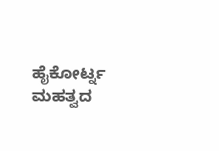ಹೈಕೋರ್ಟ್ನ ಮಹತ್ವದ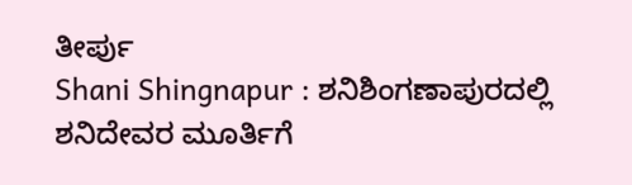ತೀರ್ಪು
Shani Shingnapur : ಶನಿಶಿಂಗಣಾಪುರದಲ್ಲಿ ಶನಿದೇವರ ಮೂರ್ತಿಗೆ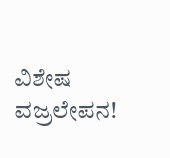ವಿಶೇಷ ವಜ್ರಲೇಪನ!